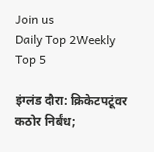Join us
Daily Top 2Weekly Top 5

इंग्लंड दौरा: क्रिकेटपटूंवर कठोर निर्बंध;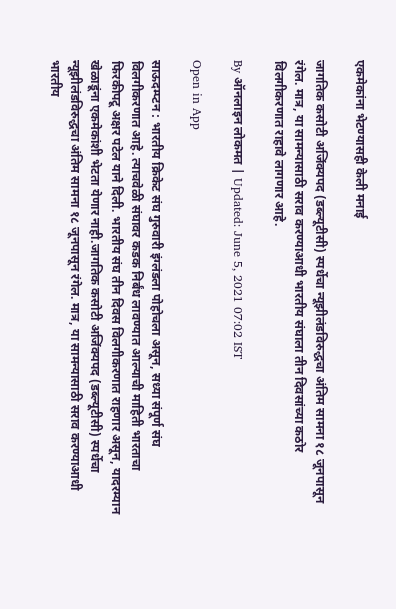एकमेकांना भेटण्यासही केली मनाई

जागतिक कसोटी अजिंक्यपद (डब्ल्यूटीसी) स्पर्धेचा न्यूझीलंडविरुद्धचा अंतिम सामना १८ जूनपासून रंगेल. मात्र, या सामन्यासाठी सराव करण्याआधी भारतीय संघाला तीन दिवसांच्या कठोर विलगीकरणात राहावे लागणार आहे.

By ऑनलाइन लोकमत | Updated: June 5, 2021 07:02 IST

Open in App

साऊदम्प्टन : भारतीय क्रिकेट संघ गुरुवारी इंग्लंडला पोहोचला असून, सध्या संपूर्ण संघ विलगीकरणात आहे. त्याचवेळी संघावर कडक निर्बंध लावण्यात आल्याची माहिती भारताचा फिरकीपटू अक्षर पटेल याने दिली. भारतीय संघ तीन दिवस विलगीकरणात राहणार असून, यादरम्यान खेळाडूंना एकमेकांशी भेटता येणार नाही.जागतिक कसोटी अजिंक्यपद (डब्ल्यूटीसी) स्पर्धेचा न्यूझीलंडविरुद्धचा अंतिम सामना १८ जूनपासून रंगेल. मात्र, या सामन्यासाठी सराव करण्याआधी भारतीय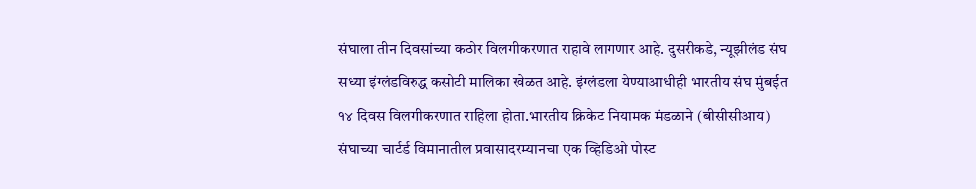संघाला तीन दिवसांच्या कठोर विलगीकरणात राहावे लागणार आहे. दुसरीकडे, न्यूझीलंड संघ सध्या इंग्लंडविरुद्ध कसोटी मालिका खेळत आहे. इंग्लंडला येण्याआधीही भारतीय संघ मुंबईत १४ दिवस विलगीकरणात राहिला होता.भारतीय क्रिकेट नियामक मंडळाने (बीसीसीआय) संघाच्या चार्टर्ड विमानातील प्रवासादरम्यानचा एक व्हिडिओ पोस्ट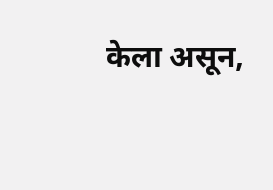केला असून,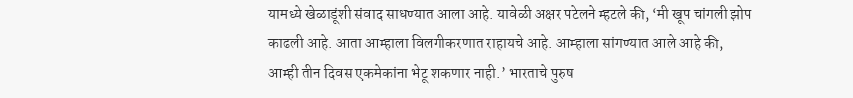यामध्ये खेळाडूंशी संवाद साधण्यात आला आहे. यावेळी अक्षर पटेलने म्हटले की, ‘मी खूप चांगली झोप काढली आहे. आता आम्हाला विलगीकरणात राहायचे आहे. आम्हाला सांगण्यात आले आहे की, आम्ही तीन दिवस एकमेकांना भेटू शकणार नाही.’ भारताचे पुरुष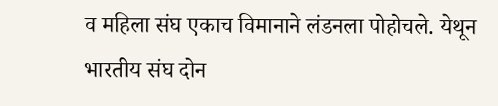व महिला संघ एकाच विमानाने लंडनला पोहोचले. येथून भारतीय संघ दोन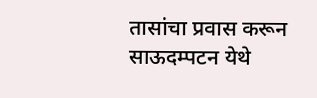तासांचा प्रवास करून साऊदम्पटन येथे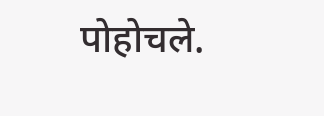पोहोचले.